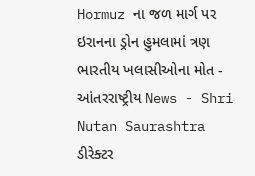Hormuz ના જળ માર્ગ પર ઇરાનના ડ્રોન હુમલામાં ત્રણ ભારતીય ખલાસીઓના મોત - આંતરરાષ્ટ્રીય News - Shri Nutan Saurashtra
ડીરેક્ટર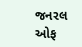જનરલ ઓફ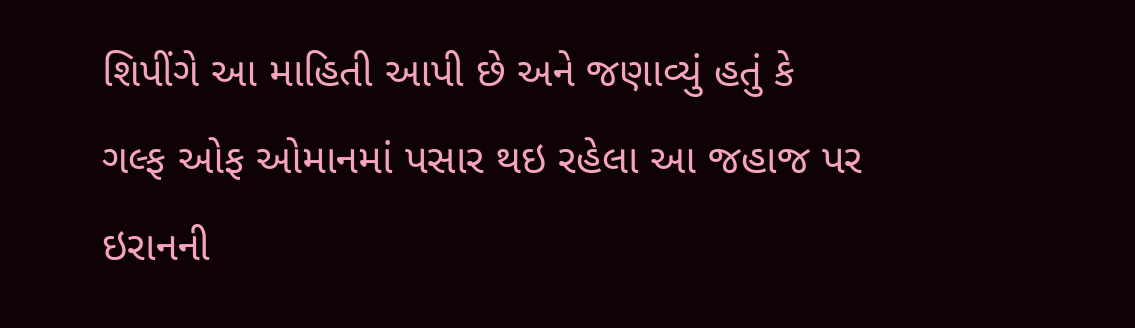શિપીંગે આ માહિતી આપી છે અને જણાવ્યું હતું કે ગલ્ફ ઓફ ઓમાનમાં પસાર થઇ રહેલા આ જહાજ પર ઇરાનની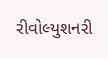રીવોલ્યુશનરી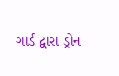ગાર્ડ દ્વારા ડ્રોન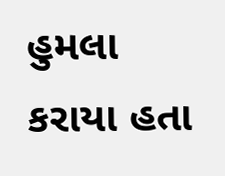હુમલા કરાયા હતા